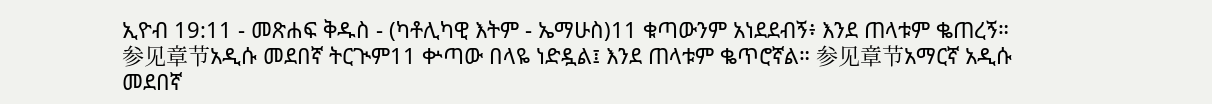ኢዮብ 19:11 - መጽሐፍ ቅዱስ - (ካቶሊካዊ እትም - ኤማሁስ)11 ቁጣውንም አነደደብኝ፥ እንደ ጠላቱም ቈጠረኝ። 参见章节አዲሱ መደበኛ ትርጒም11 ቍጣው በላዬ ነድዷል፤ እንደ ጠላቱም ቈጥሮኛል። 参见章节አማርኛ አዲሱ መደበኛ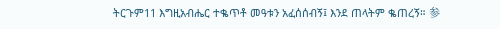ትርጉም11 እግዚአብሔር ተቈጥቶ መዓቱን አፈሰሰብኝ፤ እንደ ጠላትም ቈጠረኝ። 参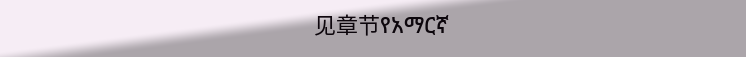见章节የአማርኛ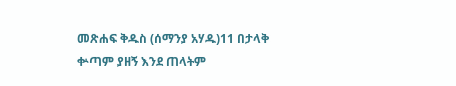መጽሐፍ ቅዱስ (ሰማንያ አሃዱ)11 በታላቅ ቍጣም ያዘኝ እንደ ጠላትም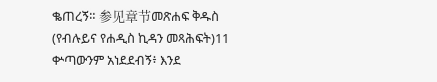ቈጠረኝ። 参见章节መጽሐፍ ቅዱስ (የብሉይና የሐዲስ ኪዳን መጻሕፍት)11 ቍጣውንም አነደደብኝ፥ እንደ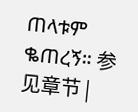ጠላቱም ቈጠረኝ። 参见章节 |